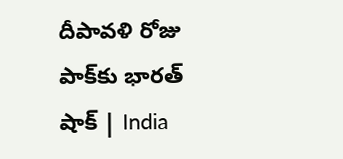దీపావళి రోజు పాక్‌కు భారత్‌ షాక్‌ | India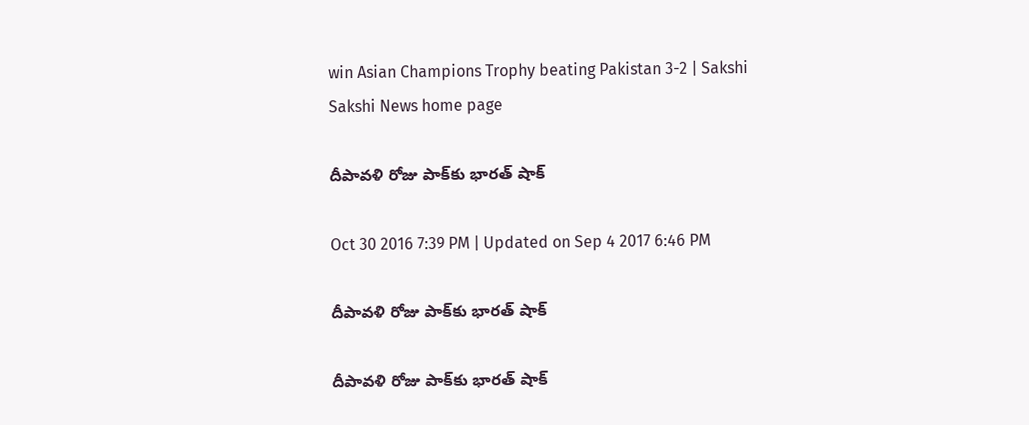win Asian Champions Trophy beating Pakistan 3-2 | Sakshi
Sakshi News home page

దీపావళి రోజు పాక్‌కు భారత్‌ షాక్‌

Oct 30 2016 7:39 PM | Updated on Sep 4 2017 6:46 PM

దీపావళి రోజు పాక్‌కు భారత్‌ షాక్‌

దీపావళి రోజు పాక్‌కు భారత్‌ షాక్‌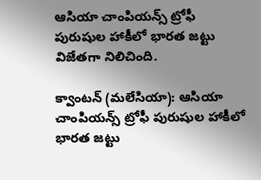ఆసియా చాంపియన్స్ ట్రోఫీ పురుషుల హాకీలో భారత జట్టు విజేతగా నిలిచింది.

క్వాంటన్ (మలేసియా): ఆసియా చాంపియన్స్ ట్రోఫీ పురుషుల హాకీలో భారత జట్టు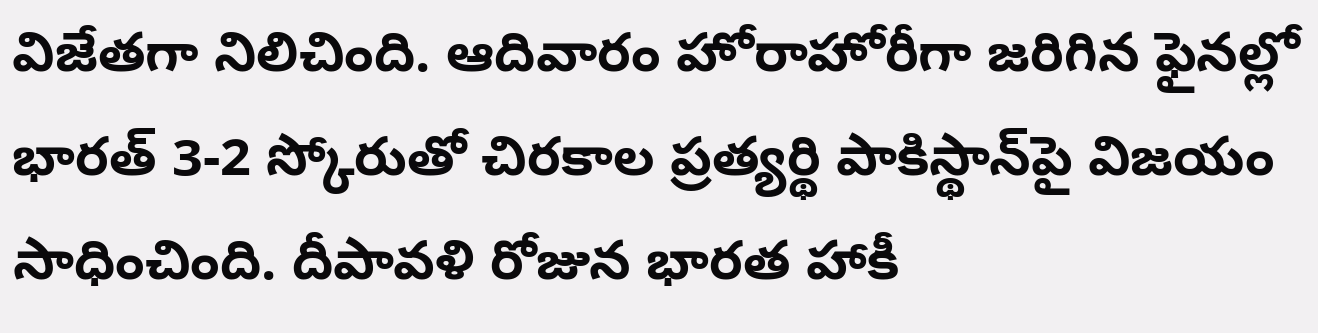విజేతగా నిలిచింది. ఆదివారం హోరాహోరీగా జరిగిన ఫైనల్లో భారత్ 3-2 స్కోరుతో చిరకాల ప్రత్యర్థి పాకిస్థాన్‌పై విజయం సాధించింది. దీపావళి రోజున భారత హాకీ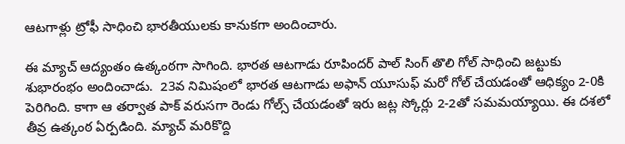ఆటగాళ్లు ట్రోఫీ సాధించి భారతీయులకు కానుకగా అందించారు.

ఈ మ్యాచ్‌ ఆద్యంతం ఉత్కంఠగా సాగింది. భారత ఆటగాడు రూపిందర్‌ పాల్‌ సింగ్‌ తొలి గోల్‌ సాధించి జట్టుకు శుభారంభం అందించాడు.  23వ నిమిషంలో భారత ఆటగాడు అఫాన్‌ యూసుఫ్‌ మరో గోల్‌ చేయడంతో ఆధిక్యం 2-0కి పెరిగింది. కాగా ఆ తర్వాత పాక్‌ వరుసగా రెండు గోల్స్‌ చేయడంతో ఇరు జట్ల స్కోర్లు 2-2తో సమమయ్యాయి. ఈ దశలో తీవ్ర ఉత్కంఠ ఏర్పడింది. మ్యాచ్‌ మరికొద్ది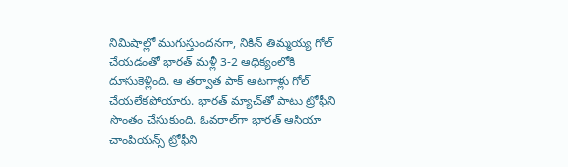నిమిషాల్లో ముగుస్తుందనగా, నికిన్‌ తిమ్మయ్య గోల్‌ చేయడంతో భారత్‌ మళ్లీ 3-2 ఆధిక్యంలోకి దూసుకెళ్లింది. ఆ తర్వాత పాక్‌ ఆటగాళ్లు గోల్‌ చేయలేకపోయారు. భారత్‌ మ్యాచ్‌తో పాటు ట్రోఫీని సొంతం చేసుకుంది. ఓవరాల్‌గా భారత్‌ ఆసియా చాంపియన్స్‌ ట్రోఫీని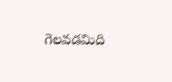గెలవడమిది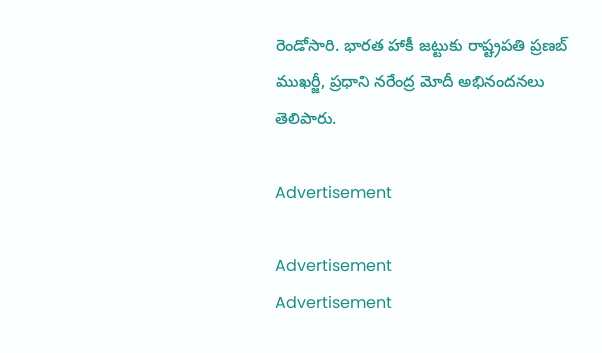రెండోసారి. భారత హాకీ జట్టుకు రాష్ట్రపతి ప్రణబ్‌ ముఖర్జీ, ప్రధాని నరేంద్ర మోదీ అభినందనలు తెలిపారు.

Advertisement

Advertisement
Advertisement